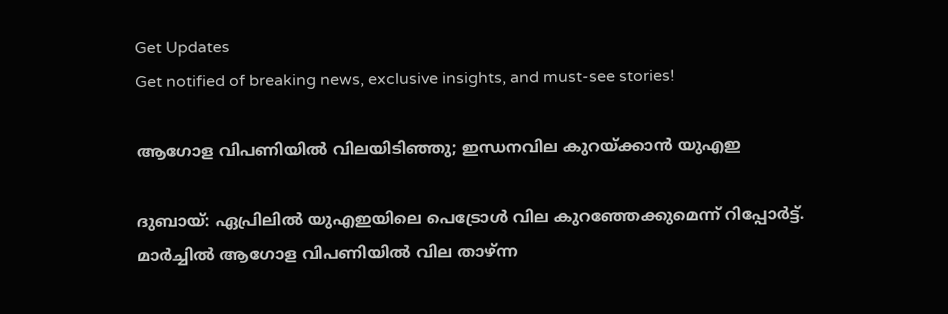Get Updates
Get notified of breaking news, exclusive insights, and must-see stories!

ആഗോള വിപണിയില്‍ വിലയിടിഞ്ഞു; ഇന്ധനവില കുറയ്ക്കാന്‍ യുഎഇ

ദുബായ്: ഏപ്രിലില്‍ യുഎഇയിലെ പെട്രോള്‍ വില കുറഞ്ഞേക്കുമെന്ന് റിപ്പോര്‍ട്ട്. മാര്‍ച്ചില്‍ ആഗോള വിപണിയില്‍ വില താഴ്ന്ന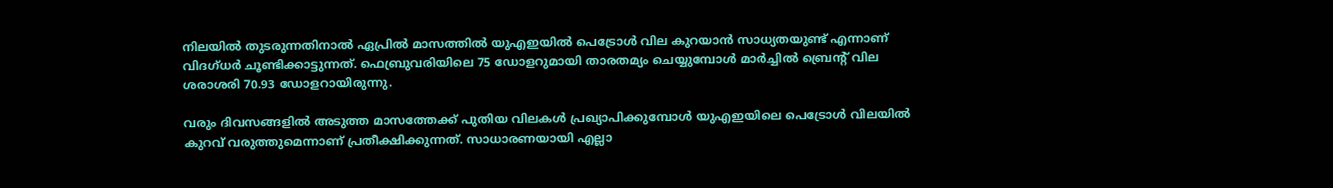നിലയില്‍ തുടരുന്നതിനാല്‍ ഏപ്രില്‍ മാസത്തില്‍ യുഎഇയില്‍ പെട്രോള്‍ വില കുറയാന്‍ സാധ്യതയുണ്ട് എന്നാണ് വിദഗ്ധര്‍ ചൂണ്ടിക്കാട്ടുന്നത്. ഫെബ്രുവരിയിലെ 75 ഡോളറുമായി താരതമ്യം ചെയ്യുമ്പോള്‍ മാര്‍ച്ചില്‍ ബ്രെന്റ് വില ശരാശരി 70.93 ഡോളറായിരുന്നു.

വരും ദിവസങ്ങളില്‍ അടുത്ത മാസത്തേക്ക് പുതിയ വിലകള്‍ പ്രഖ്യാപിക്കുമ്പോള്‍ യുഎഇയിലെ പെട്രോള്‍ വിലയില്‍ കുറവ് വരുത്തുമെന്നാണ് പ്രതീക്ഷിക്കുന്നത്. സാധാരണയായി എല്ലാ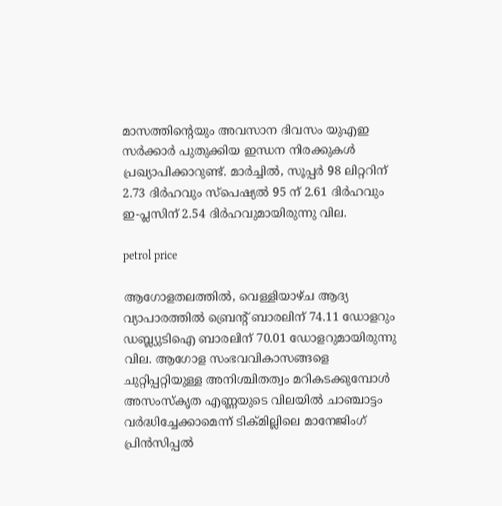മാസത്തിന്റെയും അവസാന ദിവസം യുഎഇ സര്‍ക്കാര്‍ പുതുക്കിയ ഇന്ധന നിരക്കുകള്‍ പ്രഖ്യാപിക്കാറുണ്ട്. മാര്‍ച്ചില്‍, സൂപ്പര്‍ 98 ലിറ്ററിന് 2.73 ദിര്‍ഹവും സ്‌പെഷ്യല്‍ 95 ന് 2.61 ദിര്‍ഹവും ഇ-പ്ലസിന് 2.54 ദിര്‍ഹവുമായിരുന്നു വില.

petrol price

ആഗോളതലത്തില്‍, വെള്ളിയാഴ്ച ആദ്യ വ്യാപാരത്തില്‍ ബ്രെന്റ് ബാരലിന് 74.11 ഡോളറും ഡബ്ല്യുടിഐ ബാരലിന് 70.01 ഡോളറുമായിരുന്നു വില. ആഗോള സംഭവവികാസങ്ങളെ ചുറ്റിപ്പറ്റിയുള്ള അനിശ്ചിതത്വം മറികടക്കുമ്പോള്‍ അസംസ്‌കൃത എണ്ണയുടെ വിലയില്‍ ചാഞ്ചാട്ടം വര്‍ദ്ധിച്ചേക്കാമെന്ന് ടിക്മില്ലിലെ മാനേജിംഗ് പ്രിന്‍സിപ്പല്‍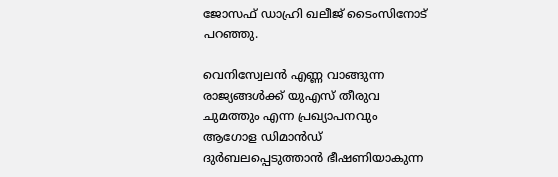ജോസഫ് ഡാഹ്രി ഖലീജ് ടൈംസിനോട് പറഞ്ഞു.

വെനിസ്വേലന്‍ എണ്ണ വാങ്ങുന്ന രാജ്യങ്ങള്‍ക്ക് യുഎസ് തീരുവ ചുമത്തും എന്ന പ്രഖ്യാപനവും ആഗോള ഡിമാന്‍ഡ് ദുര്‍ബലപ്പെടുത്താന്‍ ഭീഷണിയാകുന്ന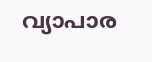വ്യാപാര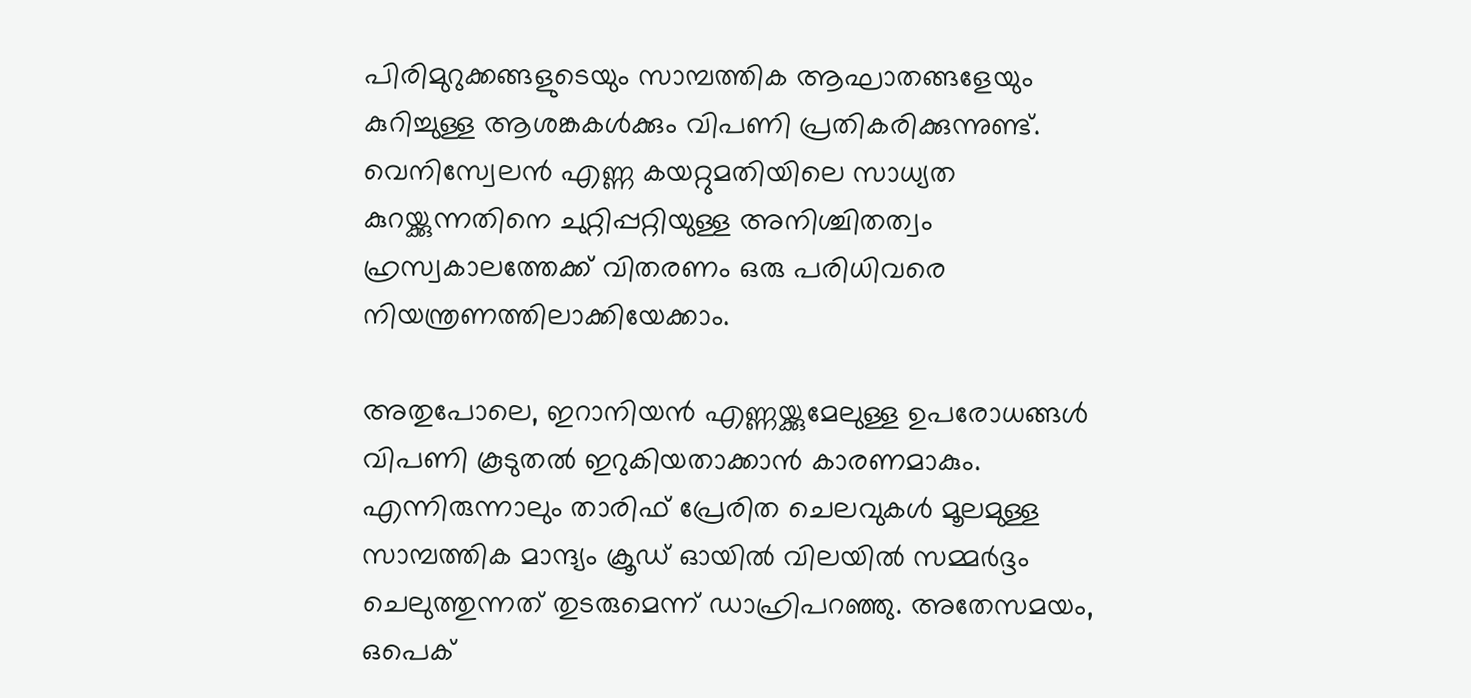പിരിമുറുക്കങ്ങളുടെയും സാമ്പത്തിക ആഘാതങ്ങളേയും കുറിച്ചുള്ള ആശങ്കകള്‍ക്കും വിപണി പ്രതികരിക്കുന്നുണ്ട്. വെനിസ്വേലന്‍ എണ്ണ കയറ്റുമതിയിലെ സാധ്യത കുറയ്ക്കുന്നതിനെ ചുറ്റിപ്പറ്റിയുള്ള അനിശ്ചിതത്വം ഹ്രസ്വകാലത്തേക്ക് വിതരണം ഒരു പരിധിവരെ നിയന്ത്രണത്തിലാക്കിയേക്കാം.

അതുപോലെ, ഇറാനിയന്‍ എണ്ണയ്ക്കുമേലുള്ള ഉപരോധങ്ങള്‍ വിപണി കൂടുതല്‍ ഇറുകിയതാക്കാന്‍ കാരണമാകും. എന്നിരുന്നാലും താരിഫ് പ്രേരിത ചെലവുകള്‍ മൂലമുള്ള സാമ്പത്തിക മാന്ദ്യം ക്രൂഡ് ഓയില്‍ വിലയില്‍ സമ്മര്‍ദ്ദം ചെലുത്തുന്നത് തുടരുമെന്ന് ഡാഹ്രിപറഞ്ഞു. അതേസമയം, ഒപെക്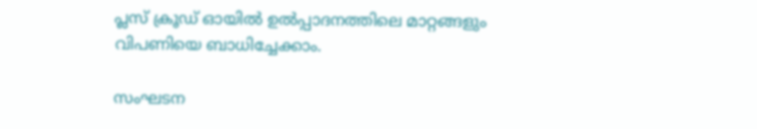പ്ലസ് ക്രൂഡ് ഓയില്‍ ഉല്‍പ്പാദനത്തിലെ മാറ്റങ്ങളും വിപണിയെ ബാധിച്ചേക്കാം.

സംഘടന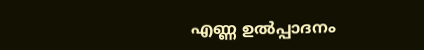എണ്ണ ഉല്‍പ്പാദനം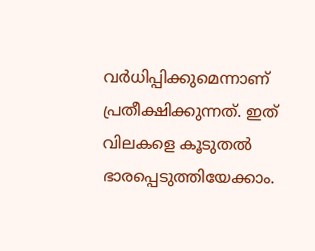വര്‍ധിപ്പിക്കുമെന്നാണ് പ്രതീക്ഷിക്കുന്നത്. ഇത് വിലകളെ കൂടുതല്‍ ഭാരപ്പെടുത്തിയേക്കാം.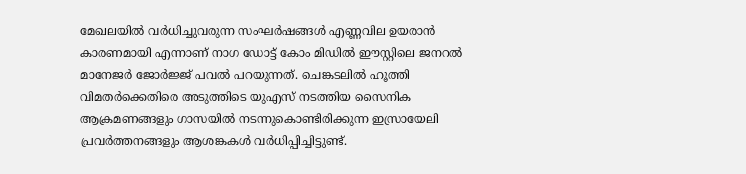മേഖലയില്‍ വര്‍ധിച്ചുവരുന്ന സംഘര്‍ഷങ്ങള്‍ എണ്ണവില ഉയരാന്‍ കാരണമായി എന്നാണ് നാഗ ഡോട്ട് കോം മിഡില്‍ ഈസ്റ്റിലെ ജനറല്‍ മാനേജര്‍ ജോര്‍ജ്ജ് പവല്‍ പറയുന്നത്. ചെങ്കടലില്‍ ഹൂത്തി വിമതര്‍ക്കെതിരെ അടുത്തിടെ യുഎസ് നടത്തിയ സൈനിക ആക്രമണങ്ങളും ഗാസയില്‍ നടന്നുകൊണ്ടിരിക്കുന്ന ഇസ്രായേലി പ്രവര്‍ത്തനങ്ങളും ആശങ്കകള്‍ വര്‍ധിപ്പിച്ചിട്ടുണ്ട്.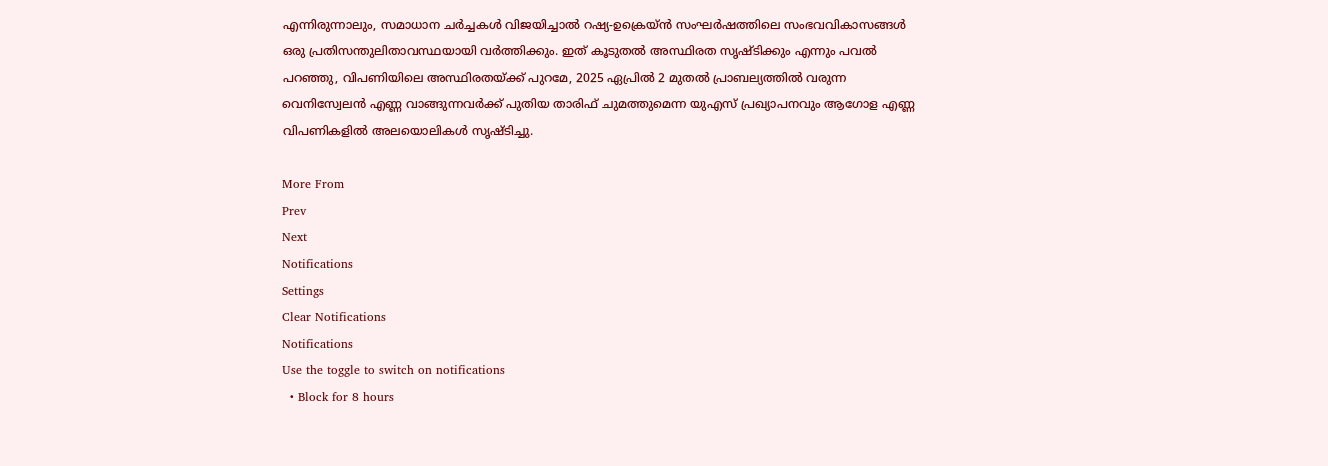എന്നിരുന്നാലും, സമാധാന ചര്‍ച്ചകള്‍ വിജയിച്ചാല്‍ റഷ്യ-ഉക്രെയ്ന്‍ സംഘര്‍ഷത്തിലെ സംഭവവികാസങ്ങള്‍ ഒരു പ്രതിസന്തുലിതാവസ്ഥയായി വര്‍ത്തിക്കും. ഇത് കൂടുതല്‍ അസ്ഥിരത സൃഷ്ടിക്കും എന്നും പവല്‍ പറഞ്ഞു, വിപണിയിലെ അസ്ഥിരതയ്ക്ക് പുറമേ, 2025 ഏപ്രില്‍ 2 മുതല്‍ പ്രാബല്യത്തില്‍ വരുന്ന വെനിസ്വേലന്‍ എണ്ണ വാങ്ങുന്നവര്‍ക്ക് പുതിയ താരിഫ് ചുമത്തുമെന്ന യുഎസ് പ്രഖ്യാപനവും ആഗോള എണ്ണ വിപണികളില്‍ അലയൊലികള്‍ സൃഷ്ടിച്ചു.

More From
Prev
Next
Notifications
Settings
Clear Notifications
Notifications
Use the toggle to switch on notifications
  • Block for 8 hours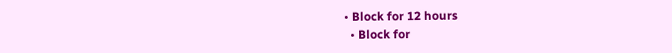• Block for 12 hours
  • Block for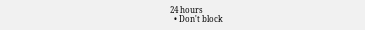24 hours
  • Don't block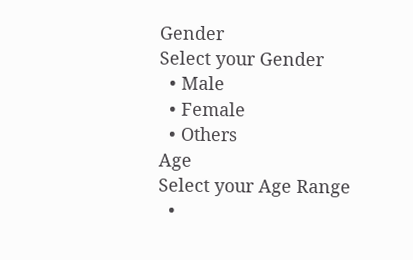Gender
Select your Gender
  • Male
  • Female
  • Others
Age
Select your Age Range
  •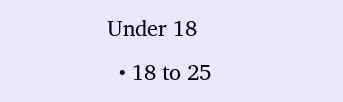Under 18
  • 18 to 25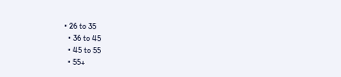• 26 to 35
  • 36 to 45
  • 45 to 55
  • 55+